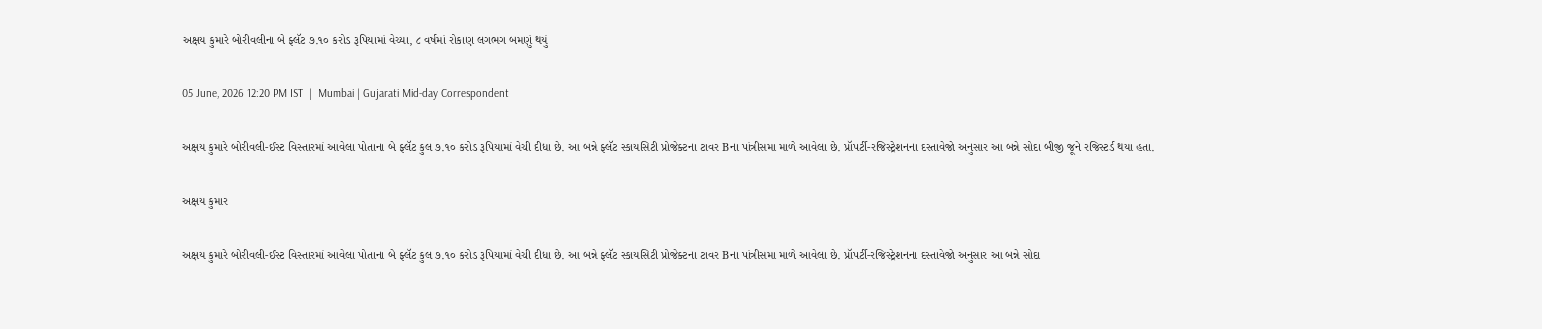અક્ષય કુમારે બોરીવલીના બે ફ્લૅટ ૭.૧૦ કરોડ રૂપિયામાં વેચ્યા, ૮ વર્ષમાં રોકાણ લગભગ બમણું થયું

05 June, 2026 12:20 PM IST  |  Mumbai | Gujarati Mid-day Correspondent

અક્ષય કુમારે બોરીવલી-ઈસ્ટ વિસ્તારમાં આવેલા પોતાના બે ફ્લૅટ કુલ ૭.૧૦ કરોડ રૂપિયામાં વેચી દીધા છે. આ બન્ને ફ્લૅટ સ્કાયસિટી પ્રોજેક્ટના ટાવર Bના પાંત્રીસમા માળે આવેલા છે. પ્રૉપર્ટી-રજિસ્ટ્રેશનના દસ્તાવેજો અનુસાર આ બન્ને સોદા બીજી જૂને રજિસ્ટર્ડ થયા હતા.

અક્ષય કુમાર

અક્ષય કુમારે બોરીવલી-ઈસ્ટ વિસ્તારમાં આવેલા પોતાના બે ફ્લૅટ કુલ ૭.૧૦ કરોડ રૂપિયામાં વેચી દીધા છે. આ બન્ને ફ્લૅટ સ્કાયસિટી પ્રોજેક્ટના ટાવર Bના પાંત્રીસમા માળે આવેલા છે. પ્રૉપર્ટી-રજિસ્ટ્રેશનના દસ્તાવેજો અનુસાર આ બન્ને સોદા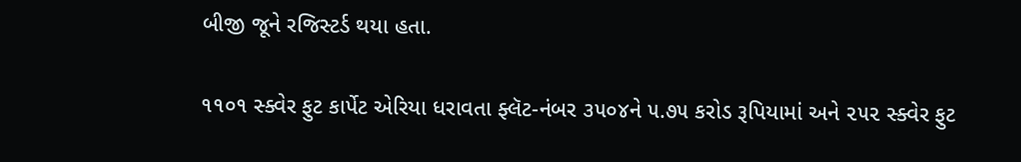બીજી જૂને રજિસ્ટર્ડ થયા હતા.

૧૧૦૧ સ્ક્વેર ફુટ કાર્પેટ એરિયા ધરાવતા ફ્લૅટ-નંબર ૩૫૦૪ને ૫.૭૫ કરોડ રૂપિયામાં અને ૨૫૨ સ્ક્વેર ફુટ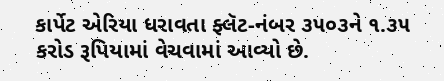કાર્પેટ એરિયા ધરાવતા ફ્લૅટ-નંબર ૩૫૦૩ને ૧.૩૫ કરોડ રૂપિયામાં વેચવામાં આવ્યો છે.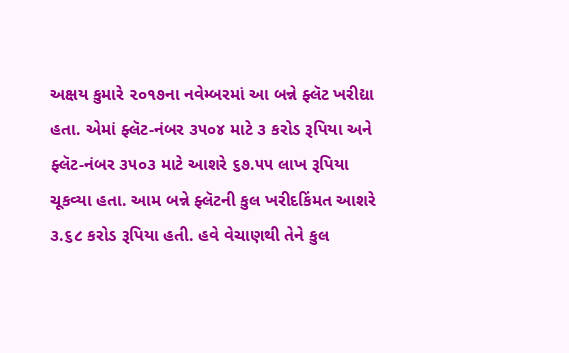અક્ષય કુમારે ૨૦૧૭ના નવેમ્બરમાં આ બન્ને ફ્લૅટ ખરીદ્યા હતા. એમાં ફ્લૅટ-નંબર ૩૫૦૪ માટે ૩ કરોડ રૂપિયા અને ફ્લૅટ-નંબર ૩૫૦૩ માટે આશરે ૬૭.૫૫ લાખ રૂપિયા ચૂકવ્યા હતા. આમ બન્ને ફ્લૅટની કુલ ખરીદકિંમત આશરે ૩.૬૮ કરોડ રૂપિયા હતી. હવે વેચાણથી તેને કુલ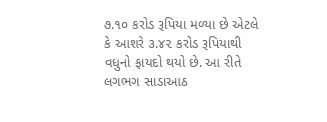૭.૧૦ કરોડ રૂપિયા મળ્યા છે એટલે કે આશરે ૩.૪૨ કરોડ રૂપિયાથી વધુનો ફાયદો થયો છે. આ રીતે લગભગ સાડાઆઠ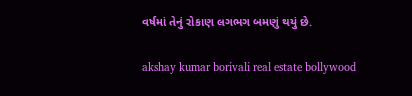વર્ષમાં તેનું રોકાણ લગભગ બમણું થયું છે.

akshay kumar borivali real estate bollywood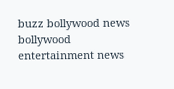buzz bollywood news bollywood entertainment news